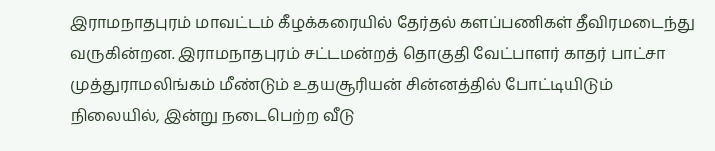இராமநாதபுரம் மாவட்டம் கீழக்கரையில் தேர்தல் களப்பணிகள் தீவிரமடைந்து வருகின்றன. இராமநாதபுரம் சட்டமன்றத் தொகுதி வேட்பாளர் காதர் பாட்சா முத்துராமலிங்கம் மீண்டும் உதயசூரியன் சின்னத்தில் போட்டியிடும் நிலையில், இன்று நடைபெற்ற வீடு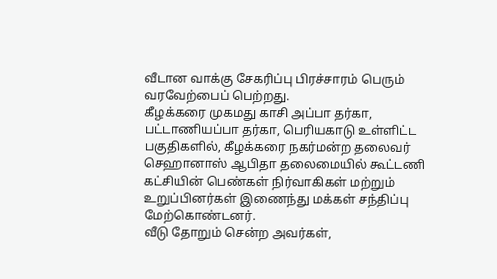வீடான வாக்கு சேகரிப்பு பிரச்சாரம் பெரும் வரவேற்பைப் பெற்றது.
கீழக்கரை முகமது காசி அப்பா தர்கா, பட்டாணியப்பா தர்கா, பெரியகாடு உள்ளிட்ட பகுதிகளில், கீழக்கரை நகர்மன்ற தலைவர் செஹானாஸ் ஆபிதா தலைமையில் கூட்டணி கட்சியின் பெண்கள் நிர்வாகிகள் மற்றும் உறுப்பினர்கள் இணைந்து மக்கள் சந்திப்பு மேற்கொண்டனர்.
வீடு தோறும் சென்ற அவர்கள்,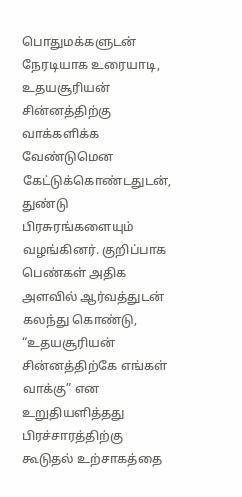பொதுமக்களுடன் நேரடியாக உரையாடி, உதயசூரியன் சின்னத்திற்கு வாக்களிக்க வேண்டுமென கேட்டுக்கொண்டதுடன், துண்டு பிரசுரங்களையும் வழங்கினர். குறிப்பாக பெண்கள் அதிக அளவில் ஆர்வத்துடன் கலந்து கொண்டு, “உதயசூரியன் சின்னத்திற்கே எங்கள் வாக்கு” என உறுதியளித்தது பிரச்சாரத்திற்கு கூடுதல் உற்சாகத்தை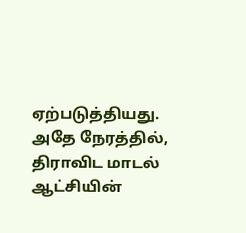ஏற்படுத்தியது. அதே நேரத்தில், திராவிட மாடல் ஆட்சியின்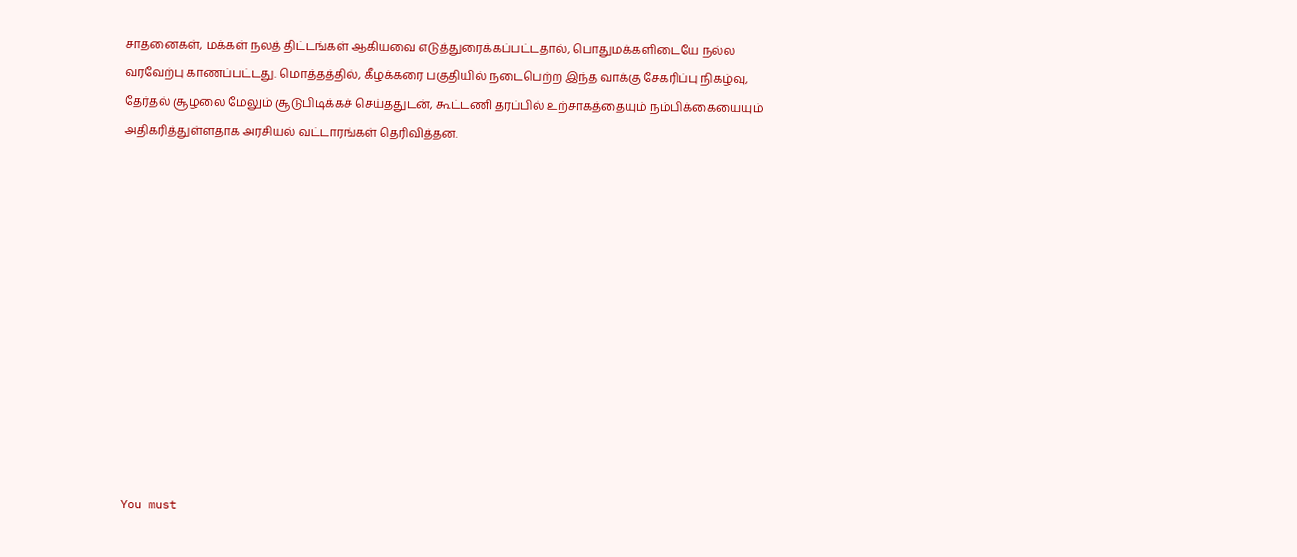சாதனைகள், மக்கள் நலத் திட்டங்கள் ஆகியவை எடுத்துரைக்கப்பட்டதால், பொதுமக்களிடையே நல்ல வரவேற்பு காணப்பட்டது. மொத்தத்தில், கீழக்கரை பகுதியில் நடைபெற்ற இந்த வாக்கு சேகரிப்பு நிகழ்வு, தேர்தல் சூழலை மேலும் சூடுபிடிக்கச் செய்ததுடன், கூட்டணி தரப்பில் உற்சாகத்தையும் நம்பிக்கையையும் அதிகரித்துள்ளதாக அரசியல் வட்டாரங்கள் தெரிவித்தன.












You must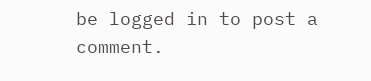be logged in to post a comment.